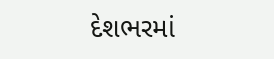દેશભરમાં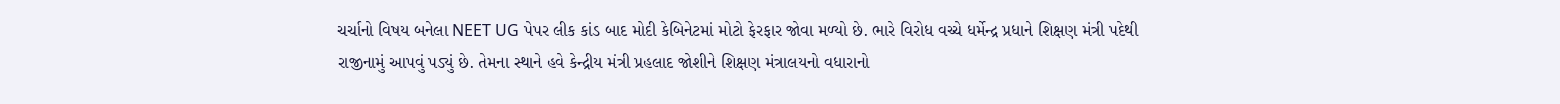ચર્ચાનો વિષય બનેલા NEET UG પેપર લીક કાંડ બાદ મોદી કેબિનેટમાં મોટો ફેરફાર જોવા મળ્યો છે. ભારે વિરોધ વચ્ચે ધર્મેન્દ્ર પ્રધાને શિક્ષણ મંત્રી પદેથી રાજીનામું આપવું પડ્યું છે. તેમના સ્થાને હવે કેન્દ્રીય મંત્રી પ્રહલાદ જોશીને શિક્ષણ મંત્રાલયનો વધારાનો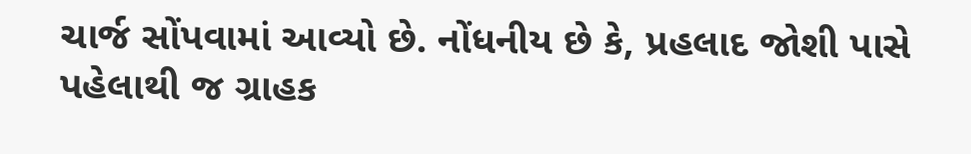ચાર્જ સોંપવામાં આવ્યો છે. નોંધનીય છે કે, પ્રહલાદ જોશી પાસે પહેલાથી જ ગ્રાહક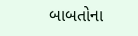બાબતોના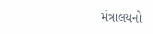મંત્રાલયનો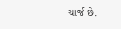ચાર્જ છે.